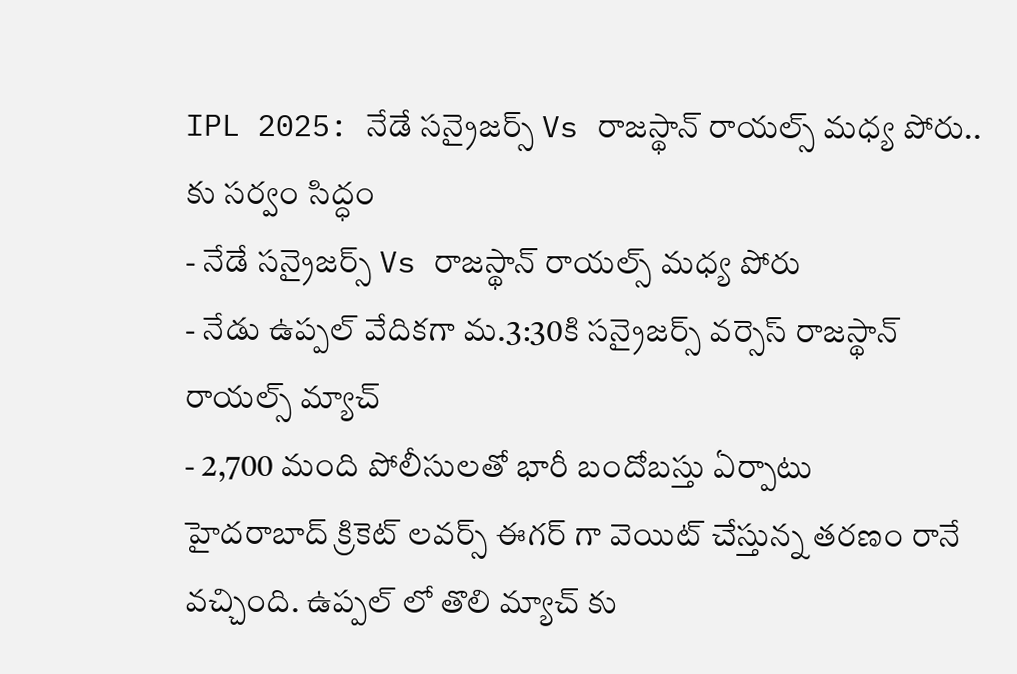IPL 2025: నేడే సన్రైజర్స్ Vs రాజస్థాన్ రాయల్స్ మధ్య పోరు.. కు సర్వం సిద్ధం
- నేడే సన్రైజర్స్ Vs రాజస్థాన్ రాయల్స్ మధ్య పోరు
- నేడు ఉప్పల్ వేదికగా మ.3:30కి సన్రైజర్స్ వర్సెస్ రాజస్థాన్ రాయల్స్ మ్యాచ్
- 2,700 మంది పోలీసులతో భారీ బందోబస్తు ఏర్పాటు
హైదరాబాద్ క్రికెట్ లవర్స్ ఈగర్ గా వెయిట్ చేస్తున్న తరణం రానే వచ్చింది. ఉప్పల్ లో తొలి మ్యాచ్ కు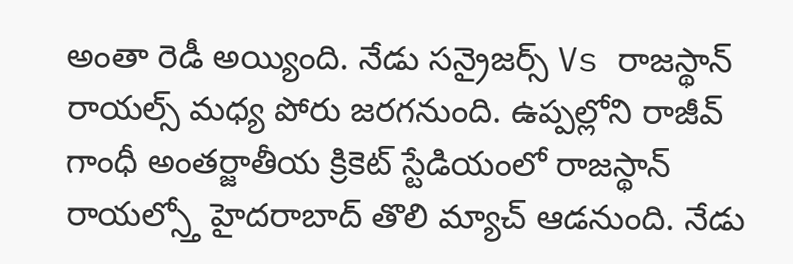అంతా రెడీ అయ్యింది. నేడు సన్రైజర్స్ Vs రాజస్థాన్ రాయల్స్ మధ్య పోరు జరగనుంది. ఉప్పల్లోని రాజీవ్ గాంధీ అంతర్జాతీయ క్రికెట్ స్టేడియంలో రాజస్థాన్ రాయల్స్తో హైదరాబాద్ తొలి మ్యాచ్ ఆడనుంది. నేడు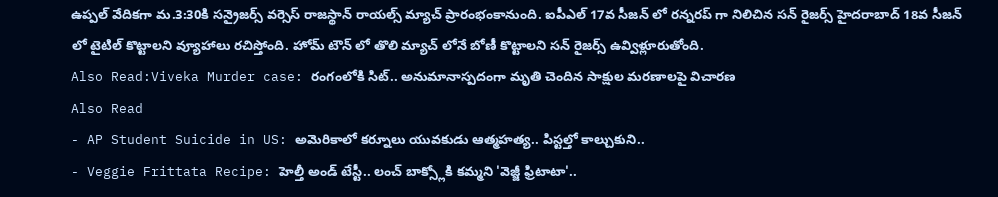ఉప్పల్ వేదికగా మ.3:30కి సన్రైజర్స్ వర్సెస్ రాజస్థాన్ రాయల్స్ మ్యాచ్ ప్రారంభంకానుంది. ఐపీఎల్ 17వ సీజన్ లో రన్నరప్ గా నిలిచిన సన్ రైజర్స్ హైదరాబాద్ 18వ సీజన్ లో టైటిల్ కొట్టాలని వ్యూహాలు రచిస్తోంది. హోమ్ టౌన్ లో తొలి మ్యాచ్ లోనే బోణీ కొట్టాలని సన్ రైజర్స్ ఉవ్విళ్లూరుతోంది.
Also Read:Viveka Murder case: రంగంలోకి సిట్.. అనుమానాస్పదంగా మృతి చెందిన సాక్షుల మరణాలపై విచారణ
Also Read
- AP Student Suicide in US: అమెరికాలో కర్నూలు యువకుడు ఆత్మహత్య.. పిస్టల్తో కాల్చుకుని..
- Veggie Frittata Recipe: హెల్తీ అండ్ టేస్టీ.. లంచ్ బాక్స్లోకి కమ్మని 'వెజ్జీ ఫ్రిటాటా'..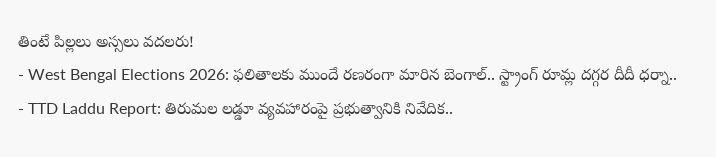తింటే పిల్లలు అస్సలు వదలరు!
- West Bengal Elections 2026: ఫలితాలకు ముందే రణరంగా మారిన బెంగాల్.. స్ట్రాంగ్ రూమ్ల దగ్గర దీదీ ధర్నా..
- TTD Laddu Report: తిరుమల లడ్డూ వ్యవహారంపై ప్రభుత్వానికి నివేదిక..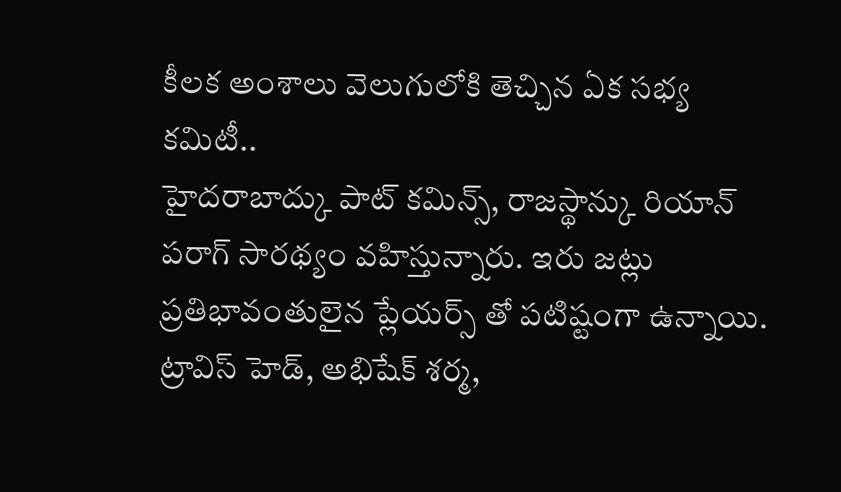కీలక అంశాలు వెలుగులోకి తెచ్చిన ఏక సభ్య కమిటీ..
హైదరాబాద్కు పాట్ కమిన్స్, రాజస్థాన్కు రియాన్ పరాగ్ సారథ్యం వహిస్తున్నారు. ఇరు జట్లు ప్రతిభావంతులైన ప్లేయర్స్ తో పటిష్టంగా ఉన్నాయి. ట్రావిస్ హెడ్, అభిషేక్ శర్మ,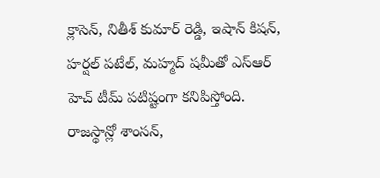క్లాసెన్, నితీశ్ కుమార్ రెడ్డి, ఇషాన్ కిషన్, హర్షల్ పటేల్, మహ్మద్ షమీతో ఎస్ఆర్ హెచ్ టీమ్ పటిష్టంగా కనిపిస్తోంది. రాజస్థాన్లో శాంసన్,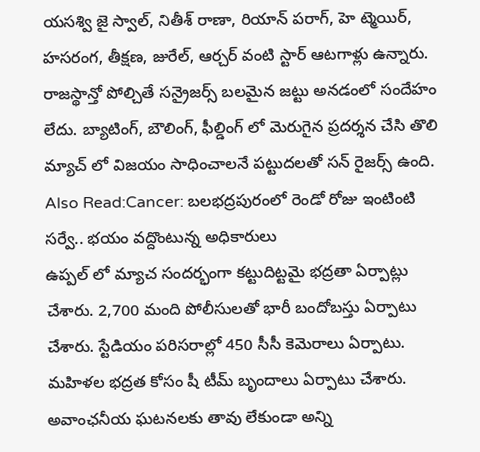యసశ్వి జై స్వాల్, నితీశ్ రాణా, రియాన్ పరాగ్, హె ట్మెయిర్, హసరంగ, తీక్షణ, జురేల్, ఆర్చర్ వంటి స్టార్ ఆటగాళ్లు ఉన్నారు. రాజస్థాన్తో పోల్చితే సన్రైజర్స్ బలమైన జట్టు అనడంలో సందేహం లేదు. బ్యాటింగ్, బౌలింగ్, ఫీల్డింగ్ లో మెరుగైన ప్రదర్శన చేసి తొలి మ్యాచ్ లో విజయం సాధించాలనే పట్టుదలతో సన్ రైజర్స్ ఉంది.
Also Read:Cancer: బలభద్రపురంలో రెండో రోజు ఇంటింటి సర్వే.. భయం వద్దొంటున్న అధికారులు
ఉప్పల్ లో మ్యాచ సందర్భంగా కట్టుదిట్టమై భద్రతా ఏర్పాట్లు చేశారు. 2,700 మంది పోలీసులతో భారీ బందోబస్తు ఏర్పాటు చేశారు. స్టేడియం పరిసరాల్లో 450 సీసీ కెమెరాలు ఏర్పాటు. మహిళల భద్రత కోసం షీ టీమ్ బృందాలు ఏర్పాటు చేశారు. అవాంఛనీయ ఘటనలకు తావు లేకుండా అన్ని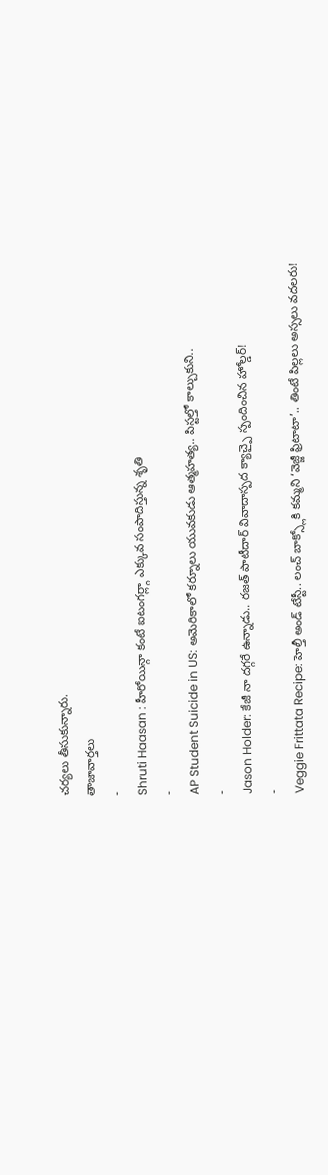చర్యలు తీసుకున్నారు.
తాజావార్తలు
-
Shruti Haasan : హీరోయిన్గా కంటే ఐటంగర్ల్గా ఎక్కువ సంపాదిస్తున్న శృతి
-
AP Student Suicide in US: అమెరికాలో కర్నూలు యువకుడు ఆత్మహత్య.. పిస్టల్తో కాల్చుకుని..
-
Jason Holder: కేజీ నా దగ్గరే ఉన్నాడు.. రజత్ పాటీదార్ వివాదాస్పద క్యాచ్పై స్పందించిన హోల్డర్!
-
Veggie Frittata Recipe: హెల్తీ అండ్ టేస్టీ.. లంచ్ బాక్స్లోకి కమ్మని ‘వెజ్జీ ఫ్రిటాటా’.. తింటే పిల్లలు అస్సలు వదలరు!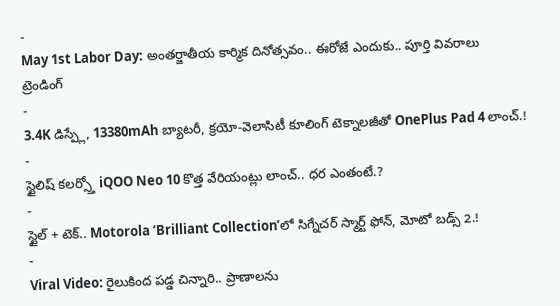-
May 1st Labor Day: అంతర్జాతీయ కార్మిక దినోత్సవం.. ఈరోజే ఎందుకు.. పూర్తి వివరాలు
ట్రెండింగ్
-
3.4K డిస్ప్లే, 13380mAh బ్యాటరీ, క్రయో-వెలాసిటీ కూలింగ్ టెక్నాలజీతో OnePlus Pad 4 లాంచ్.!
-
స్టైలిష్ కలర్స్తో iQOO Neo 10 కొత్త వేరియంట్లు లాంచ్.. ధర ఎంతంటే.?
-
స్టైల్ + టెక్.. Motorola ‘Brilliant Collection’లో సిగ్నేచర్ స్మార్ట్ ఫోన్, మోటో బడ్స్ 2.!
-
Viral Video: రైలుకింద పడ్డ చిన్నారి.. ప్రాణాలను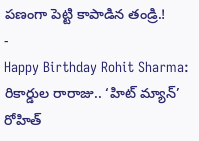పణంగా పెట్టి కాపాడిన తండ్రి.!
-
Happy Birthday Rohit Sharma: రికార్డుల రారాజు.. ‘హిట్ మ్యాన్’ రోహిత్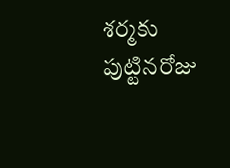శర్మకు పుట్టినరోజు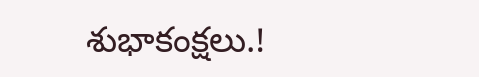శుభాకంక్షలు.!